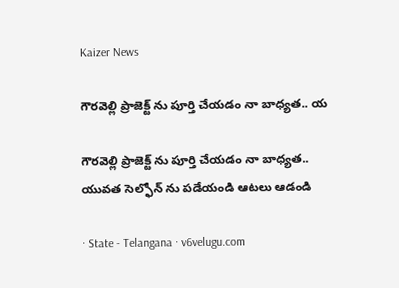Kaizer News

గౌరవెల్లి ప్రాజెక్ట్ ను పూర్తి చేయడం నా బాధ్యత.. య

గౌరవెల్లి ప్రాజెక్ట్ ను పూర్తి చేయడం నా బాధ్యత.. యువత సెల్ఫోన్ ను పడేయండి ఆటలు ఆడండి

· State - Telangana · v6velugu.com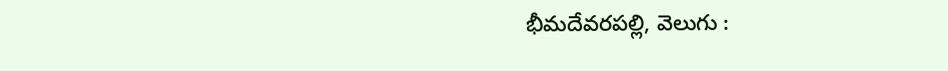భీమదేవరపల్లి, వెలుగు :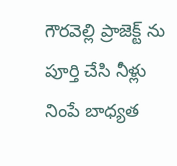గౌరవెల్లి ప్రాజెక్ట్ ను పూర్తి చేసి నీళ్లు నింపే బాధ్యత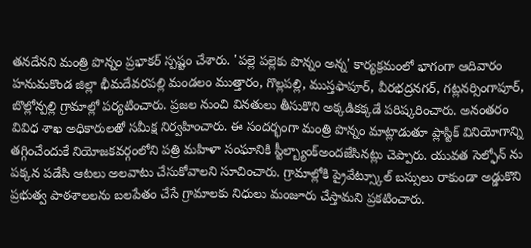తనదేనని మంత్రి పొన్నం ప్రభాకర్ స్పష్టం చేశారు. 'పల్లె పల్లెకు పొన్నం అన్న' కార్యక్రమంలో భాగంగా ఆదివారం హనుమకొండ జిల్లా భీమదేవరపల్లి మండలం ముత్తారం, గొల్లపల్లి, ముస్తఫాపూర్, వీరభద్రనగర్, గట్లనర్సింగాపూర్, బొల్లోన్పల్లి గ్రామాల్లో పర్యటించారు. ప్రజల నుంచి వినతులు తీసుకొని అక్కడికక్కడే పరిష్కరించారు. అనంతరం వివిధ శాఖ అధికారులతో సమీక్ష నిర్వహించారు. ఈ సందర్భంగా మంత్రి పొన్నం మాట్లాడుతూ ప్లాస్టిక్ వినియోగాన్ని తగ్గించేందుకే నియోజకవర్గంలోని పత్రి మహిళా సంఘానికి స్టీల్బ్యాంక్అందజేసినట్లు చెప్పారు. యువత సెల్ఫోన్ ను పక్కన పడేసి ఆటలు అలవాటు చేసుకోవాలని సూచించారు. గ్రామాల్లోకి ప్రైవేట్స్కూల్ బస్సులు రాకుండా అడ్డుకొని ప్రభుత్వ పాఠశాలలను బలపేతం చేసే గ్రామాలకు నిధులు మంజూరు చేస్తామని ప్రకటించారు.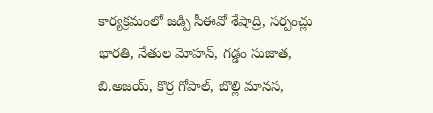కార్యక్రమంలో జడ్పి సీఈవో శేషాద్రి, సర్పంచ్లు భారతి, నేతుల మోహన్, గడ్డం సుజాత, బి.అజయ్, కొర్ర గోపాల్, బొల్లి మానస,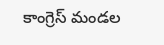కాంగ్రెస్ మండల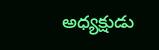అధ్యక్షుడు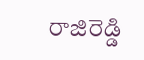రాజిరెడ్డి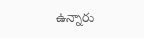ఉన్నారు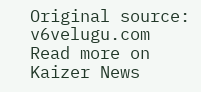Original source: v6velugu.com
Read more on Kaizer News